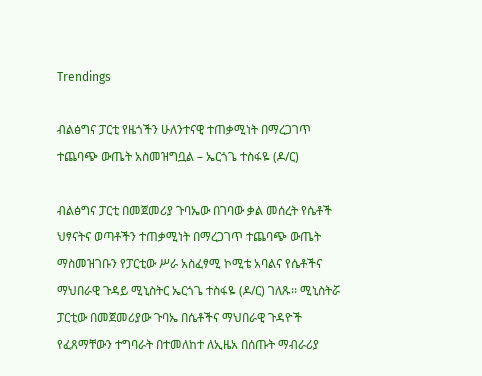Trendings

ብልፅግና ፓርቲ የዜጎችን ሁለንተናዊ ተጠቃሚነት በማረጋገጥ ተጨባጭ ውጤት አስመዝግቧል – ኤርጎጌ ተስፋዬ (ዶ/ር)

ብልፅግና ፓርቲ በመጀመሪያ ጉባኤው በገባው ቃል መሰረት የሴቶች ህፃናትና ወጣቶችን ተጠቃሚነት በማረጋገጥ ተጨባጭ ውጤት ማስመዝገቡን የፓርቲው ሥራ አስፈፃሚ ኮሚቴ አባልና የሴቶችና ማህበራዊ ጉዳይ ሚኒስትር ኤርጎጌ ተስፋዬ (ዶ/ር) ገለጹ፡፡ ሚኒስትሯ ፓርቲው በመጀመሪያው ጉባኤ በሴቶችና ማህበራዊ ጉዳዮች የፈጸማቸውን ተግባራት በተመለከተ ለኢዜአ በሰጡት ማብራሪያ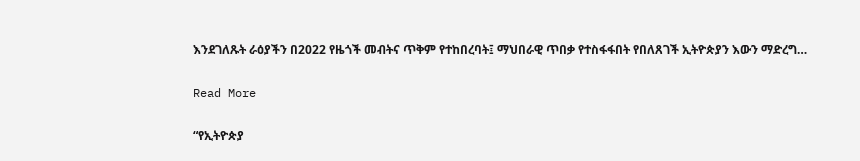እንደገለጹት ራዕያችን በ2022 የዜጎች መብትና ጥቅም የተከበረባት፤ ማህበራዊ ጥበቃ የተስፋፋበት የበለጸገች ኢትዮጵያን እውን ማድረግ…

Read More

“የኢትዮጵያ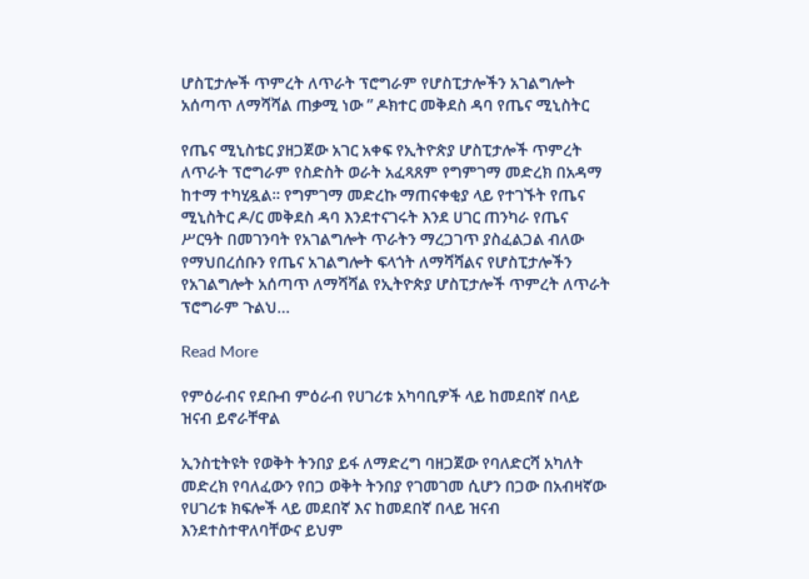ሆስፒታሎች ጥምረት ለጥራት ፕሮግራም የሆስፒታሎችን አገልግሎት አሰጣጥ ለማሻሻል ጠቃሚ ነው ” ዶክተር መቅደስ ዳባ የጤና ሚኒስትር

የጤና ሚኒስቴር ያዘጋጀው አገር አቀፍ የኢትዮጵያ ሆስፒታሎች ጥምረት ለጥራት ፕሮግራም የስድስት ወራት አፈጻጸም የግምገማ መድረክ በአዳማ ከተማ ተካሂዷል። የግምገማ መድረኩ ማጠናቀቂያ ላይ የተገኙት የጤና ሚኒስትር ዶ/ር መቅደስ ዳባ እንደተናገሩት እንደ ሀገር ጠንካራ የጤና ሥርዓት በመገንባት የአገልግሎት ጥራትን ማረጋገጥ ያስፈልጋል ብለው የማህበረሰቡን የጤና አገልግሎት ፍላጎት ለማሻሻልና የሆስፒታሎችን የአገልግሎት አሰጣጥ ለማሻሻል የኢትዮጵያ ሆስፒታሎች ጥምረት ለጥራት ፕሮግራም ጉልህ…

Read More

የምዕራብና የደቡብ ምዕራብ የሀገሪቱ አካባቢዎች ላይ ከመደበኛ በላይ ዝናብ ይኖራቸዋል

ኢንስቲትዩት የወቅት ትንበያ ይፋ ለማድረግ ባዘጋጀው የባለድርሻ አካለት መድረክ የባለፈውን የበጋ ወቅት ትንበያ የገመገመ ሲሆን በጋው በአብዛኛው የሀገሪቱ ክፍሎች ላይ መደበኛ እና ከመደበኛ በላይ ዝናብ እንደተስተዋለባቸውና ይህም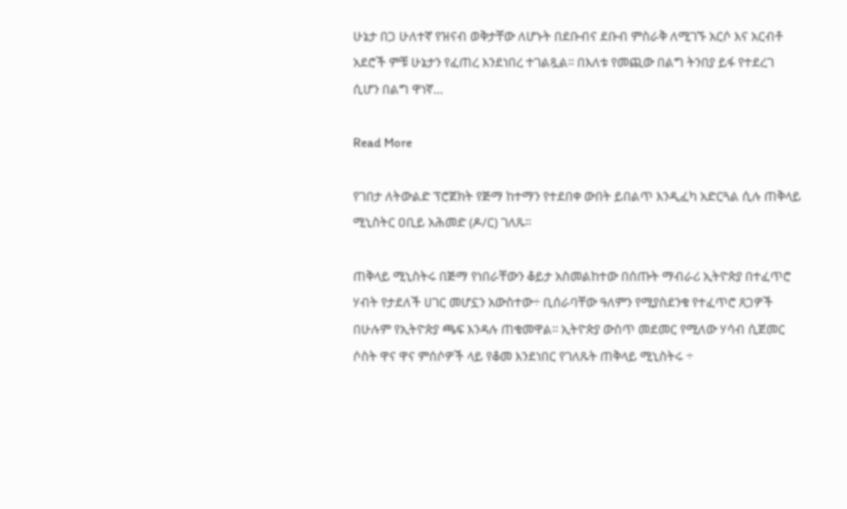ሁኔታ በጋ ሁለተኛ የዝናብ ወቅታቸው ለሆኑት በደቡብና ደቡብ ምስራቅ ለሚገኙ አርሶ እና አርብቶ አደሮች ምቹ ሁኔታን የፈጠረ እንደነበረ ተገልጿል፡፡ በእለቱ የመጪው በልግ ትንበያ ይፋ የተደረገ ሲሆን በልግ ዋነኛ…

Read More

የገበታ ለትውልድ ፕሮጀክት የጅማ ከተማን የተደበቀ ውበት ይበልጥ እንዲፈካ አድርጓል ሲሉ ጠቅላይ ሚኒስትር ዐቢይ አሕመድ (ዶ/ር) ገለጹ፡፡

ጠቅላይ ሚኒስትሩ በጅማ የነበራቸውን ቆይታ አስመልከተው በሰጡት ማብራሪ ኢትዮጵያ በተፈጥሮ ሃብት የታደለች ሀገር መሆኗን አውስተው÷ ቢሰራባቸው ዓለምን የሚያስደንቁ የተፈጥሮ ጸጋዎች በሁሉም የኢትዮጵያ ጫፍ እንዳሉ ጠቁመዋል፡፡ ኢትዮጵያ ውስጥ መደመር የሚለው ሃሳብ ሲጀመር ሶስት ዋና ዋና ምሰሶዎች ላይ የቆመ እንደነበር የገለጹት ጠቅላይ ሚኒስትሩ ÷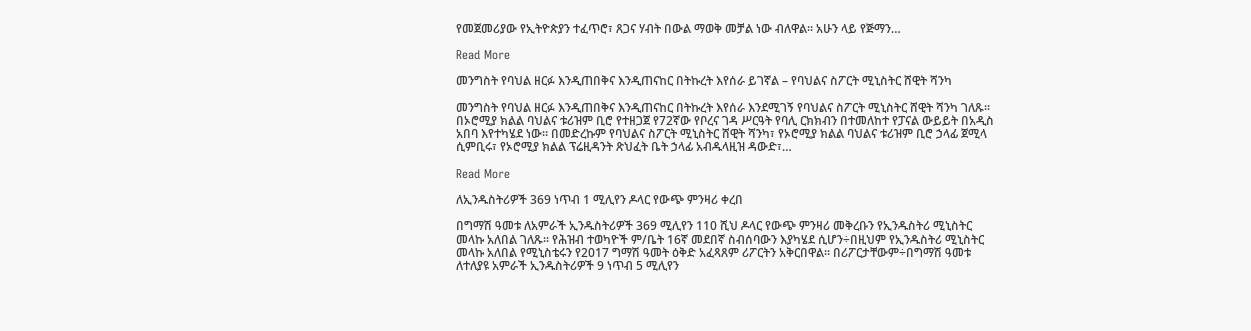የመጀመሪያው የኢትዮጵያን ተፈጥሮ፣ ጸጋና ሃብት በውል ማወቅ መቻል ነው ብለዋል፡፡ አሁን ላይ የጅማን…

Read More

መንግስት የባህል ዘርፉ እንዲጠበቅና እንዲጠናከር በትኩረት እየሰራ ይገኛል – የባህልና ስፖርት ሚኒስትር ሸዊት ሻንካ

መንግስት የባህል ዘርፉ እንዲጠበቅና እንዲጠናከር በትኩረት እየሰራ እንደሚገኝ የባህልና ስፖርት ሚኒስትር ሸዊት ሻንካ ገለጹ። በኦሮሚያ ክልል ባህልና ቱሪዝም ቢሮ የተዘጋጀ የ72ኛው የቦረና ገዳ ሥርዓት የባሊ ርክክብን በተመለከተ የፓናል ውይይት በአዲስ አበባ እየተካሄደ ነው። በመድረኩም የባህልና ስፖርት ሚኒስትር ሸዊት ሻንካ፣ የኦሮሚያ ክልል ባህልና ቱሪዝም ቢሮ ኃላፊ ጀሚላ ሲምቢሩ፣ የኦሮሚያ ክልል ፕሬዚዳንት ጽህፈት ቤት ኃላፊ አብዱላዚዝ ዳውድ፣…

Read More

ለኢንዱስትሪዎች 369 ነጥብ 1 ሚሊየን ዶላር የውጭ ምንዛሪ ቀረበ

በግማሽ ዓመቱ ለአምራች ኢንዱስትሪዎች 369 ሚሊየን 110 ሺህ ዶላር የውጭ ምንዛሪ መቅረቡን የኢንዱስትሪ ሚኒስትር መላኩ አለበል ገለጹ፡፡ የሕዝብ ተወካዮች ም/ቤት 16ኛ መደበኛ ስብሰባውን እያካሄደ ሲሆን÷በዚህም የኢንዱስትሪ ሚኒስትር መላኩ አለበል የሚኒስቴሩን የ2017 ግማሽ ዓመት ዕቅድ አፈጻጸም ሪፖርትን አቅርበዋል፡፡ በሪፖርታቸውም÷በግማሽ ዓመቱ ለተለያዩ አምራች ኢንዱስትሪዎች 9 ነጥብ 5 ሚሊየን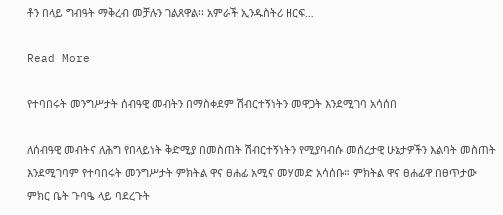ቶን በላይ ግብዓት ማቅረብ መቻሉን ገልጸዋል፡፡ አምራች ኢንዱስትሪ ዘርፍ…

Read More

የተባበሩት መንግሥታት ሰብዓዊ መብትን በማስቀደም ሽብርተኝነትን መዋጋት እንደሚገባ አሳሰበ

ለሰብዓዊ መብትና ለሕግ የበላይነት ቅድሚያ በመስጠት ሽብርተኝነትን የሚያባብሱ መሰረታዊ ሁኔታዎችን እልባት መስጠት እንደሚገባም የተባበሩት መንግሥታት ምክትል ዋና ፀሐፊ አሚና መሃመድ አሳሰቡ። ምክትል ዋና ፀሐፊዋ በፀጥታው ምክር ቤት ጉባዔ ላይ ባደረጉት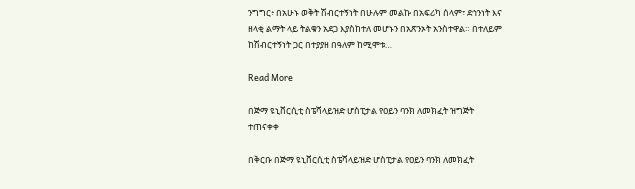ንግግር፥ በአሁኑ ወቅት ሽብርተኝነት በሁሉም መልኩ በአፍሪካ ሰላም፣ ደኅንነት እና ዘላቂ ልማት ላይ ትልቁን አደጋ እያስከተለ መሆኑን በአጽንኦት አንስተዋል። በተለይም ከሽብርተኝነት ጋር በተያያዘ በዓለም ከሚሞቱ…

Read More

በጅማ ዩኒቨርሲቲ ስፔሻላይዝድ ሆስፒታል የዐይን ባንክ ለመክፈት ዝግጅት ተጠናቀቀ

በቅርቡ በጅማ ዩኒቨርሲቲ ስፔሻላይዝድ ሆስፒታል የዐይን ባንክ ለመክፈት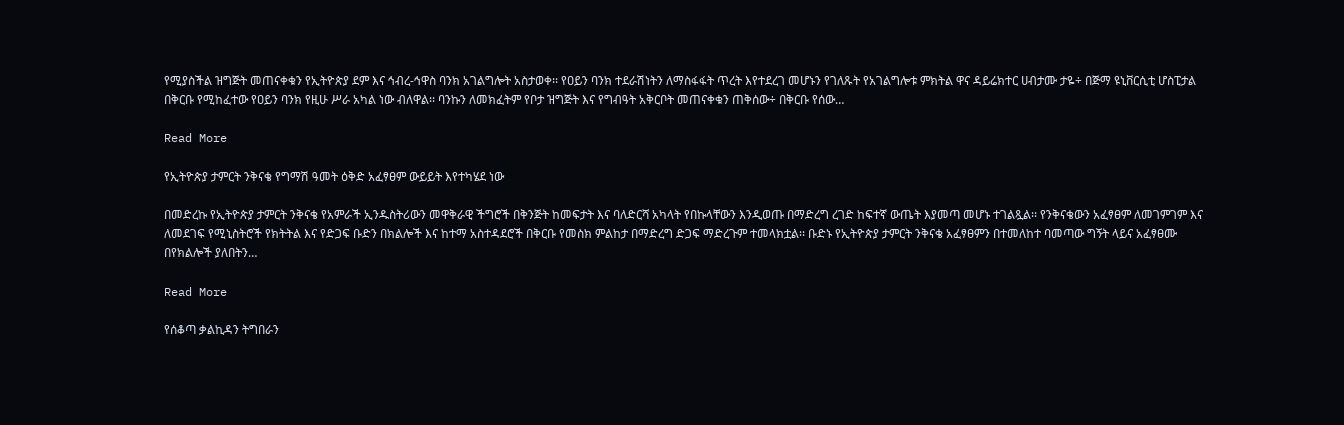የሚያስችል ዝግጅት መጠናቀቁን የኢትዮጵያ ደም እና ኅብረ-ኅዋስ ባንክ አገልግሎት አስታወቀ፡፡ የዐይን ባንክ ተደራሽነትን ለማስፋፋት ጥረት እየተደረገ መሆኑን የገለጹት የአገልግሎቱ ምክትል ዋና ዳይሬክተር ሀብታሙ ታዬ÷ በጅማ ዩኒቨርሲቲ ሆስፒታል በቅርቡ የሚከፈተው የዐይን ባንክ የዚሁ ሥራ አካል ነው ብለዋል፡፡ ባንኩን ለመክፈትም የቦታ ዝግጅት እና የግብዓት አቅርቦት መጠናቀቁን ጠቅሰው÷ በቅርቡ የሰው…

Read More

የኢትዮጵያ ታምርት ንቅናቄ የግማሽ ዓመት ዕቅድ አፈፃፀም ውይይት እየተካሄደ ነው

በመድረኩ የኢትዮጵያ ታምርት ንቅናቄ የአምራች ኢንዱስትሪውን መዋቅራዊ ችግሮች በቅንጅት ከመፍታት እና ባለድርሻ አካላት የበኩላቸውን እንዲወጡ በማድረግ ረገድ ከፍተኛ ውጤት እያመጣ መሆኑ ተገልጿል፡፡ የንቅናቄውን አፈፃፀም ለመገምገም እና ለመደገፍ የሚኒስትሮች የክትትል እና የድጋፍ ቡድን በክልሎች እና ከተማ አስተዳደሮች በቅርቡ የመስክ ምልከታ በማድረግ ድጋፍ ማድረጉም ተመላክቷል፡፡ ቡድኑ የኢትዮጵያ ታምርት ንቅናቄ አፈፃፀምን በተመለከተ ባመጣው ግኝት ላይና አፈፃፀሙ በየክልሎች ያለበትን…

Read More

የሰቆጣ ቃልኪዳን ትግበራን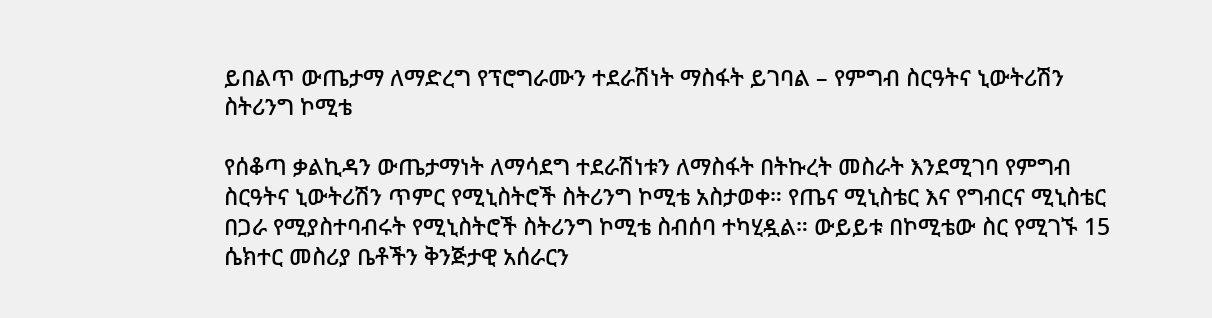ይበልጥ ውጤታማ ለማድረግ የፕሮግራሙን ተደራሽነት ማስፋት ይገባል – የምግብ ስርዓትና ኒውትሪሽን ስትሪንግ ኮሚቴ

የሰቆጣ ቃልኪዳን ውጤታማነት ለማሳደግ ተደራሽነቱን ለማስፋት በትኩረት መስራት እንደሚገባ የምግብ ስርዓትና ኒውትሪሽን ጥምር የሚኒስትሮች ስትሪንግ ኮሚቴ አስታወቀ። የጤና ሚኒስቴር እና የግብርና ሚኒስቴር በጋራ የሚያስተባብሩት የሚኒስትሮች ስትሪንግ ኮሚቴ ስብሰባ ተካሂዷል። ውይይቱ በኮሚቴው ስር የሚገኙ 15 ሴክተር መስሪያ ቤቶችን ቅንጅታዊ አሰራርን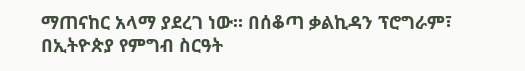ማጠናከር አላማ ያደረገ ነው። በሰቆጣ ቃልኪዳን ፕሮግራም፣ በኢትዮጵያ የምግብ ስርዓት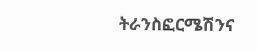ትራንስፎርሜሽንና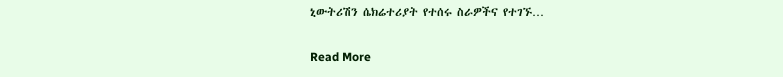ኒውትሪሽን ሴክሬተሪያት የተሰሩ ስራዎችና የተገኙ…

Read More